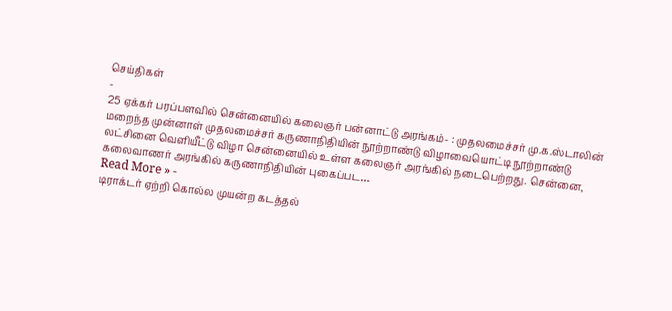செய்திகள்
-
25 ஏக்கர் பரப்பளவில் சென்னையில் கலைஞர் பன்னாட்டு அரங்கம்- : முதலமைச்சர் மு.க.ஸ்டாலின்
மறைந்த முன்னாள் முதலமைச்சர் கருணாநிதியின் நூற்றாண்டு விழாவையொட்டி நூற்றாண்டு லட்சினை வெளியீட்டு விழா சென்னையில் உள்ள கலைஞர் அரங்கில் நடைபெற்றது. சென்னை, கலைவாணர் அரங்கில் கருணாநிதியின் புகைப்பட…
Read More » -
டிராக்டர் ஏற்றி கொல்ல முயன்ற கடத்தல்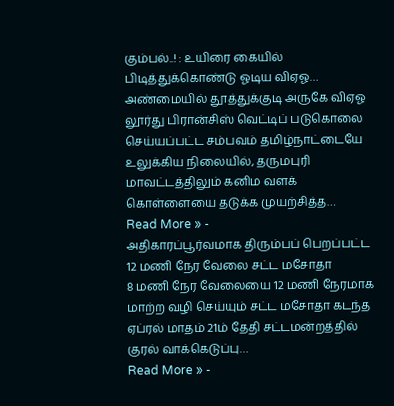கும்பல்..! : உயிரை கையில் பிடித்துக்கொண்டு ஓடிய விஏஓ…
அண்மையில் தூத்துக்குடி அருகே விஏஓ லூர்து பிரான்சிஸ் வெட்டிப் படுகொலை செய்யப்பட்ட சம்பவம் தமிழ்நாட்டையே உலுக்கிய நிலையில், தருமபுரி மாவட்டத்திலும் கனிம வளக் கொள்ளையை தடுக்க முயற்சித்த…
Read More » -
அதிகாரப்பூர்வமாக திரும்பப் பெறப்பட்ட 12 மணி நேர வேலை சட்ட மசோதா
8 மணி நேர வேலையை 12 மணி நேரமாக மாற்ற வழி செய்யும் சட்ட மசோதா கடந்த ஏப்ரல் மாதம் 21ம் தேதி சட்டமன்றத்தில் குரல் வாக்கெடுப்பு…
Read More » -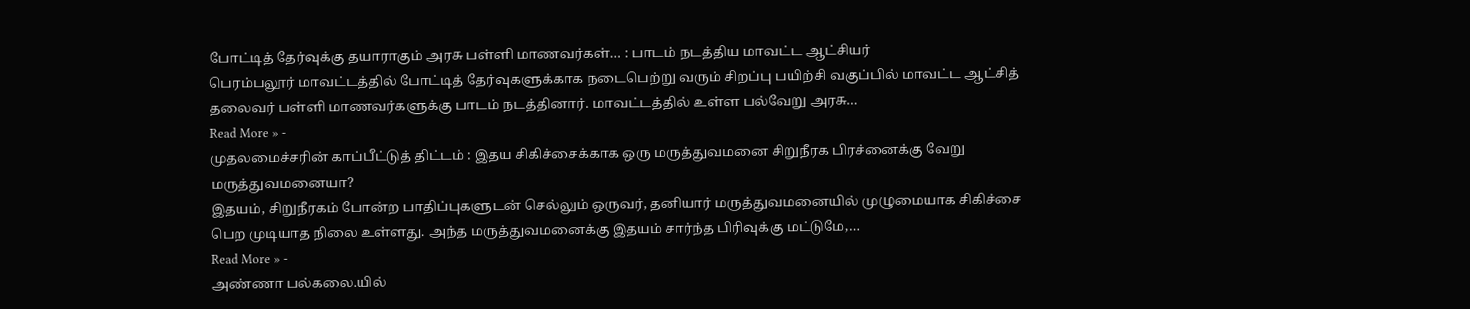போட்டித் தேர்வுக்கு தயாராகும் அரசு பள்ளி மாணவர்கள்… : பாடம் நடத்திய மாவட்ட ஆட்சியர்
பெரம்பலூர் மாவட்டத்தில் போட்டித் தேர்வுகளுக்காக நடைபெற்று வரும் சிறப்பு பயிற்சி வகுப்பில் மாவட்ட ஆட்சித் தலைவர் பள்ளி மாணவர்களுக்கு பாடம் நடத்தினார். மாவட்டத்தில் உள்ள பல்வேறு அரசு…
Read More » -
முதலமைச்சரின் காப்பீட்டுத் திட்டம் : இதய சிகிச்சைக்காக ஒரு மருத்துவமனை சிறுநீரக பிரச்னைக்கு வேறு மருத்துவமனையா?
இதயம், சிறுநீரகம் போன்ற பாதிப்புகளுடன் செல்லும் ஒருவர், தனியார் மருத்துவமனையில் முழுமையாக சிகிச்சை பெற முடியாத நிலை உள்ளது. அந்த மருத்துவமனைக்கு இதயம் சார்ந்த பிரிவுக்கு மட்டுமே,…
Read More » -
அண்ணா பல்கலை.யில்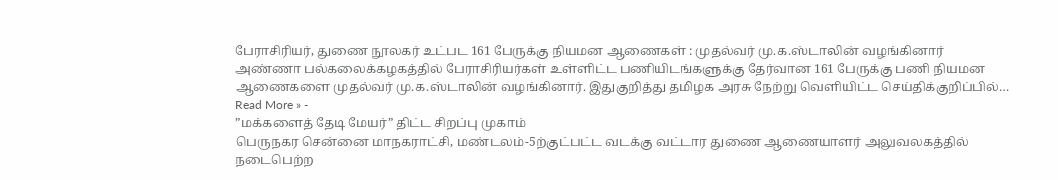பேராசிரியர், துணை நூலகர் உட்பட 161 பேருக்கு நியமன ஆணைகள் : முதல்வர் மு.க.ஸ்டாலின் வழங்கினார்
அண்ணா பல்கலைக்கழகத்தில் பேராசிரியர்கள் உள்ளிட்ட பணியிடங்களுக்கு தேர்வான 161 பேருக்கு பணி நியமன ஆணைகளை முதல்வர் மு.க.ஸ்டாலின் வழங்கினார். இதுகுறித்து தமிழக அரசு நேற்று வெளியிட்ட செய்திக்குறிப்பில்…
Read More » -
”மக்களைத் தேடி மேயர்” திட்ட சிறப்பு முகாம்
பெருநகர சென்னை மாநகராட்சி, மண்டலம்-5ற்குட்பட்ட வடக்கு வட்டார துணை ஆணையாளர் அலுவலகத்தில் நடைபெற்ற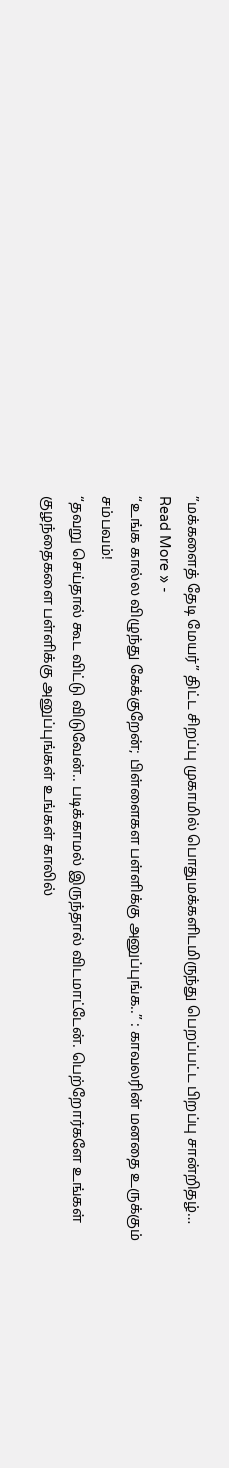”மக்களைத் தேடி மேயர்” திட்ட சிறப்பு முகாமில் பொதுமக்களிடமிருந்து பெறப்பட்ட பிறப்பு சான்றிதழ்…
Read More » -
“உங்க கால்ல விழுந்து கேக்குறேன்; பிள்ளைகள பள்ளிக்கு அனுப்புங்க..” : காவலரின் மனதை உருக்கும் சம்பவம்!
“தவறு செய்தால் கூட விட்டு விடுவேன்.. படிக்காமல் இருந்தால் விடமாட்டேன். பெற்றோர்களே உங்கள் குழந்தைகளை பள்ளிக்கு அனுப்புங்கள் உங்கள் காலில்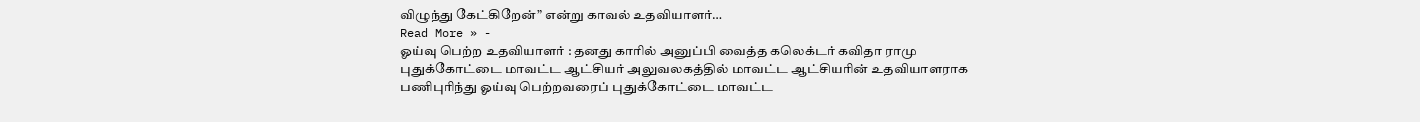விழுந்து கேட்கிறேன்” என்று காவல் உதவியாளர்…
Read More » -
ஓய்வு பெற்ற உதவியாளர் : தனது காரில் அனுப்பி வைத்த கலெக்டர் கவிதா ராமு
புதுக்கோட்டை மாவட்ட ஆட்சியர் அலுவலகத்தில் மாவட்ட ஆட்சியரின் உதவியாளராக பணிபுரிந்து ஓய்வு பெற்றவரைப் புதுக்கோட்டை மாவட்ட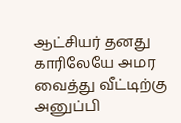ஆட்சியர் தனது காரிலேயே அமர வைத்து வீட்டிற்கு அனுப்பி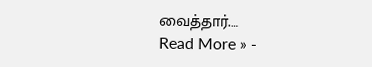வைத்தார்.…
Read More » -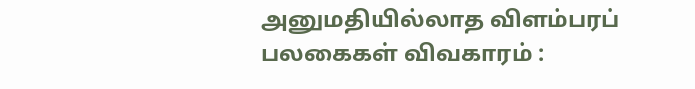அனுமதியில்லாத விளம்பரப் பலகைகள் விவகாரம் :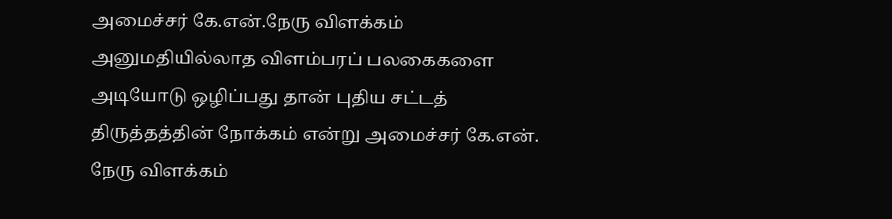அமைச்சர் கே.என்.நேரு விளக்கம்
அனுமதியில்லாத விளம்பரப் பலகைகளை அடியோடு ஒழிப்பது தான் புதிய சட்டத் திருத்தத்தின் நோக்கம் என்று அமைச்சர் கே.என். நேரு விளக்கம்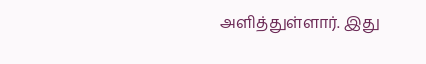அளித்துள்ளார். இது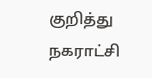குறித்து நகராட்சி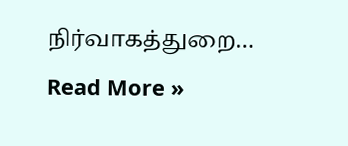நிர்வாகத்துறை…
Read More »